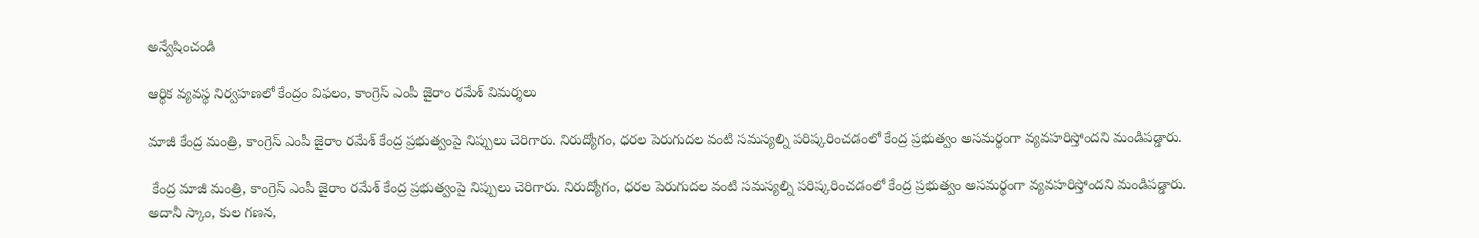అన్వేషించండి

ఆర్థిక వ్యవస్థ నిర్వహణలో కేంద్రం విఫలం, కాంగ్రెస్ ఎంపీ జైరాం రమేశ్ విమర్శలు

మాజీ కేంద్ర మంత్రి, కాంగ్రెస్ ఎంపీ జైరాం రమేశ్ కేంద్ర ప్రభుత్వంపై నిప్పులు చెరిగారు. నిరుద్యోగం, ధరల పెరుగుదల వంటి సమస్యల్ని పరిష్కరించడంలో కేంద్ర ప్రభుత్వం అసమర్థంగా వ్యవహరిస్తోందని మండిపడ్డారు.

 కేంద్ర మాజీ మంత్రి, కాంగ్రెస్ ఎంపీ జైరాం రమేశ్ కేంద్ర ప్రభుత్వంపై నిప్పులు చెరిగారు. నిరుద్యోగం, ధరల పెరుగుదల వంటి సమస్యల్ని పరిష్కరించడంలో కేంద్ర ప్రభుత్వం అసమర్థంగా వ్యవహరిస్తోందని మండిపడ్డారు. అదానీ స్కాం, కుల గణన,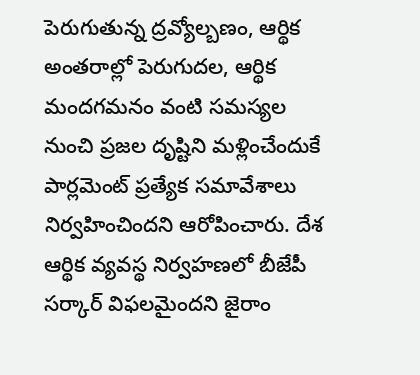పెరుగుతున్న ద్రవ్యోల్బణం, ఆర్థిక అంతరాల్లో పెరుగుదల, ఆర్థిక మందగమనం వంటి సమస్యల నుంచి ప్రజల దృష్టిని మళ్లించేందుకే పార్లమెంట్‌ ప్రత్యేక సమావేశాలు నిర్వహించిందని ఆరోపించారు. దేశ ఆర్థిక వ్యవస్థ నిర్వహణలో బీజేపీ సర్కార్ విఫలమైందని జైరాం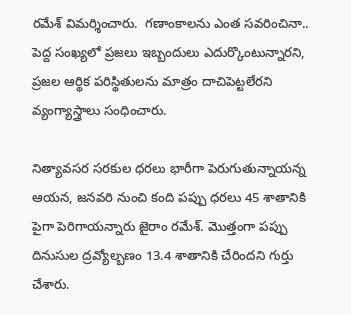రమేశ్ విమర్శించారు.  గణాంకాలను ఎంత సవరించినా.. పెద్ద సంఖ్యలో ప్రజలు ఇబ్బందులు ఎదుర్కొంటున్నారని, ప్రజల ఆర్థిక పరిస్థితులను మాత్రం దాచిపెట్టలేరని వ్యంగ్యాస్త్రాలు సంధించారు.

నిత్యావసర సరకుల ధరలు భారీగా పెరుగుతున్నాయన్న ఆయన, జనవరి నుంచి కంది పప్పు ధరలు 45 శాతానికి పైగా పెరిగాయన్నారు జైరాం రమేశ్. మొత్తంగా పప్పు దినుసుల ద్రవ్యోల్బణం 13.4 శాతానికి చేరిందని గుర్తు చేశారు.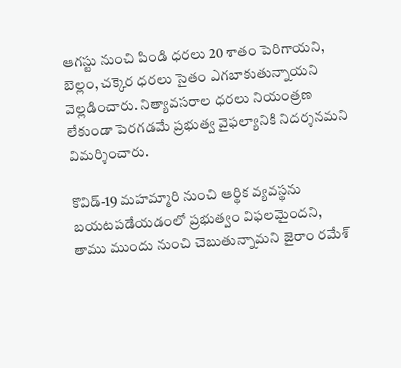ఆగస్టు నుంచి పిండి ధరలు 20 శాతం పెరిగాయని, బెల్లం, చక్కెర ధరలు సైతం ఎగబాకుతున్నాయని వెల్లడించారు. నిత్యావసరాల ధరలు నియంత్రణ లేకుండా పెరగడమే ప్రభుత్వ వైఫల్యానికి నిదర్శనమని విమర్శించారు.

కొవిడ్‌-19 మహమ్మారి నుంచి ఆర్థిక వ్యవస్థను బయటపడేయడంలో ప్రభుత్వం విఫలమైందని, తాము ముందు నుంచి చెబుతున్నామని జైరాం రమేశ్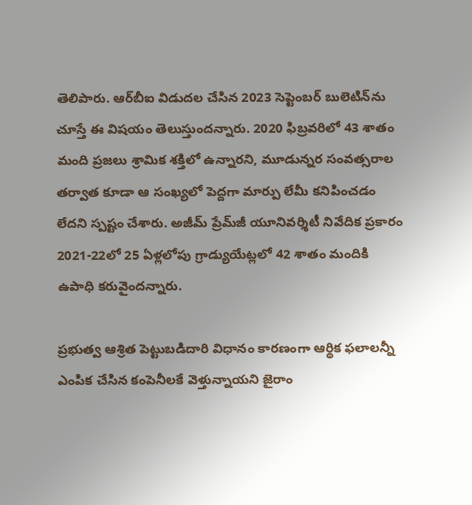తెలిపారు. ఆర్‌బీఐ విడుదల చేసిన 2023 సెప్టెంబర్‌ బులెటిన్‌ను చూస్తే ఈ విషయం తెలుస్తుందన్నారు. 2020 ఫిబ్రవరిలో 43 శాతం మంది ప్రజలు శ్రామిక శక్తిలో ఉన్నారని, మూడున్నర సంవత్సరాల తర్వాత కూడా ఆ సంఖ్యలో పెద్దగా మార్పు లేమీ కనిపించడం లేదని స్పష్టం చేశారు. అజీమ్ ప్రేమ్‌జీ యూనివర్శిటీ నివేదిక ప్రకారం 2021-22లో 25 ఏళ్లలోపు గ్రాడ్యుయేట్లలో 42 శాతం మందికి ఉపాధి కరువైందన్నారు.

ప్రభుత్వ ఆశ్రిత పెట్టుబడిదారి విధానం కారణంగా ఆర్థిక ఫలాలన్నీ ఎంపిక చేసిన కంపెనీలకే వెళ్తున్నాయని జైరాం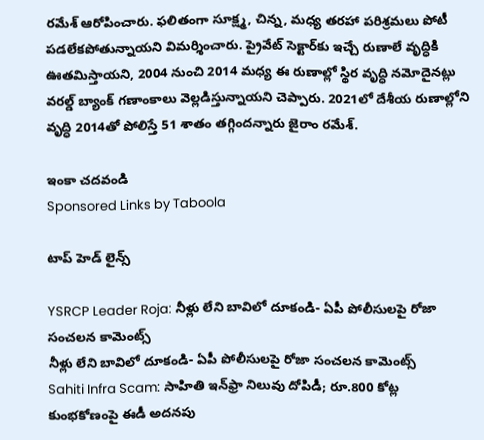రమేశ్ ఆరోపించారు. ఫలితంగా సూక్ష్మ, చిన్న, మధ్య తరహా పరిశ్రమలు పోటీ పడలేకపోతున్నాయని విమర్శించారు. ప్రైవేట్‌ సెక్టార్‌కు ఇచ్చే రుణాలే వృద్ధికి ఊతమిస్తాయని, 2004 నుంచి 2014 మధ్య ఈ రుణాల్లో స్థిర వృద్ధి నమోదైనట్లు వరల్డ్‌ బ్యాంక్ గణాంకాలు వెల్లడిస్తున్నాయని చెప్పారు. 2021లో దేశీయ రుణాల్లోని వృద్ధి 2014తో పోలిస్తే 51 శాతం తగ్గిందన్నారు జైరాం రమేశ్.

ఇంకా చదవండి
Sponsored Links by Taboola

టాప్ హెడ్ లైన్స్

YSRCP Leader Roja: నీళ్లు లేని బావిలో దూకండి- ఏపీ పోలీసులపై రోజా సంచలన కామెంట్స్
నీళ్లు లేని బావిలో దూకండి- ఏపీ పోలీసులపై రోజా సంచలన కామెంట్స్
Sahiti Infra Scam: సాహితి ఇన్‌ఫ్రా నిలువు దోపిడీ; రూ.800 కోట్ల కుంభకోణంపై ఈడీ అదనపు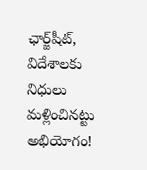ఛార్జ్‌షీట్‌, విదేశాలకు నిధులు మళ్లించినట్టు అభియోగం!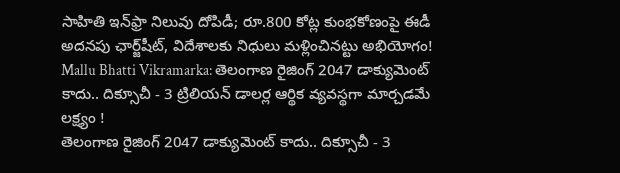సాహితి ఇన్‌ఫ్రా నిలువు దోపిడీ; రూ.800 కోట్ల కుంభకోణంపై ఈడీ అదనపు ఛార్జ్‌షీట్‌, విదేశాలకు నిధులు మళ్లించినట్టు అభియోగం!
Mallu Bhatti Vikramarka: తెలంగాణ రైజింగ్ 2047 డాక్యుమెంట్ కాదు.. దిక్సూచీ - 3 ట్రిలియన్ డాలర్ల ఆర్థిక వ్యవస్థగా మార్చడమే లక్ష్యం !
తెలంగాణ రైజింగ్ 2047 డాక్యుమెంట్ కాదు.. దిక్సూచీ - 3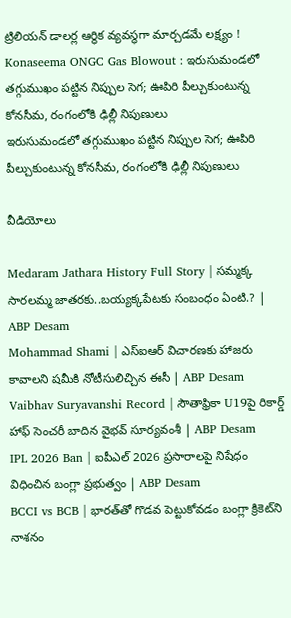ట్రిలియన్ డాలర్ల ఆర్థిక వ్యవస్థగా మార్చడమే లక్ష్యం !
Konaseema ONGC Gas Blowout : ఇరుసుమండలో తగ్గుముఖం పట్టిన నిప్పుల సెగ; ఊపిరి పీల్చుకుంటున్న కోనసీమ, రంగంలోకి ఢిల్లీ నిపుణులు
ఇరుసుమండలో తగ్గుముఖం పట్టిన నిప్పుల సెగ; ఊపిరి పీల్చుకుంటున్న కోనసీమ, రంగంలోకి ఢిల్లీ నిపుణులు

వీడియోలు

Medaram Jathara History Full Story | సమ్మక్క సారలమ్మ జాతరకు..బయ్యక్కపేటకు సంబంధం ఏంటి.? | ABP Desam
Mohammad Shami | ఎస్ఐఆర్ విచారణకు హాజరు కావాలని షమీకి నోటీసులిచ్చిన ఈసీ | ABP Desam
Vaibhav Suryavanshi Record | సౌతాఫ్రికా U19పై రికార్డ్ హాఫ్ సెంచరీ బాదిన వైభవ్ సూర్యవంశీ | ABP Desam
IPL 2026 Ban | ఐపీఎల్ 2026 ప్రసారాలపై నిషేధం విధించిన బంగ్లా ప్రభుత్వం | ABP Desam
BCCI vs BCB | భారత్‌తో గొడవ పెట్టుకోవడం బంగ్లా క్రికెట్‌ని నాశనం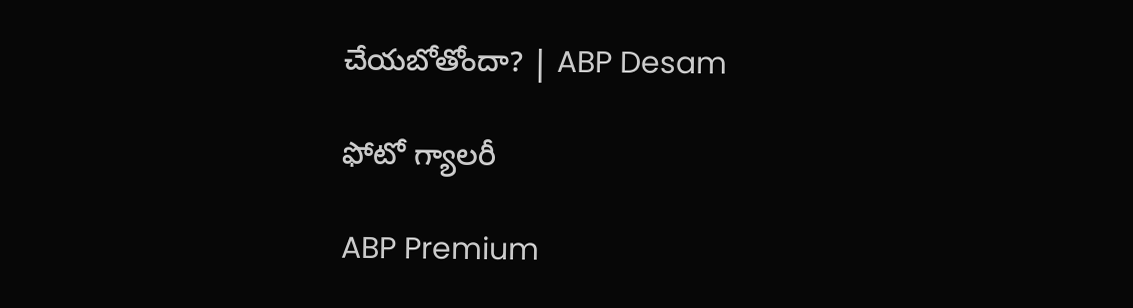చేయబోతోందా? | ABP Desam

ఫోటో గ్యాలరీ

ABP Premium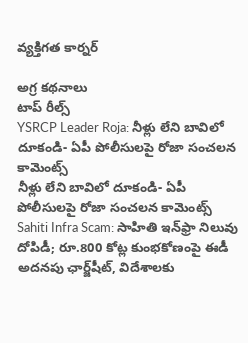వ్యక్తిగత కార్నర్

అగ్ర కథనాలు
టాప్ రీల్స్
YSRCP Leader Roja: నీళ్లు లేని బావిలో దూకండి- ఏపీ పోలీసులపై రోజా సంచలన కామెంట్స్
నీళ్లు లేని బావిలో దూకండి- ఏపీ పోలీసులపై రోజా సంచలన కామెంట్స్
Sahiti Infra Scam: సాహితి ఇన్‌ఫ్రా నిలువు దోపిడీ; రూ.800 కోట్ల కుంభకోణంపై ఈడీ అదనపు ఛార్జ్‌షీట్‌, విదేశాలకు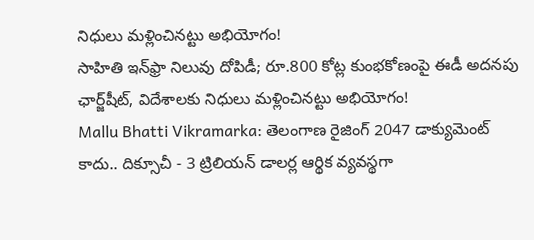నిధులు మళ్లించినట్టు అభియోగం!
సాహితి ఇన్‌ఫ్రా నిలువు దోపిడీ; రూ.800 కోట్ల కుంభకోణంపై ఈడీ అదనపు ఛార్జ్‌షీట్‌, విదేశాలకు నిధులు మళ్లించినట్టు అభియోగం!
Mallu Bhatti Vikramarka: తెలంగాణ రైజింగ్ 2047 డాక్యుమెంట్ కాదు.. దిక్సూచీ - 3 ట్రిలియన్ డాలర్ల ఆర్థిక వ్యవస్థగా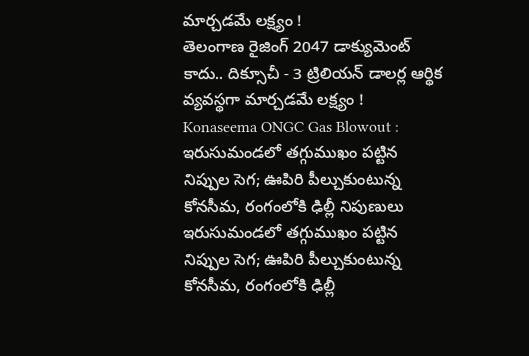మార్చడమే లక్ష్యం !
తెలంగాణ రైజింగ్ 2047 డాక్యుమెంట్ కాదు.. దిక్సూచీ - 3 ట్రిలియన్ డాలర్ల ఆర్థిక వ్యవస్థగా మార్చడమే లక్ష్యం !
Konaseema ONGC Gas Blowout : ఇరుసుమండలో తగ్గుముఖం పట్టిన నిప్పుల సెగ; ఊపిరి పీల్చుకుంటున్న కోనసీమ, రంగంలోకి ఢిల్లీ నిపుణులు
ఇరుసుమండలో తగ్గుముఖం పట్టిన నిప్పుల సెగ; ఊపిరి పీల్చుకుంటున్న కోనసీమ, రంగంలోకి ఢిల్లీ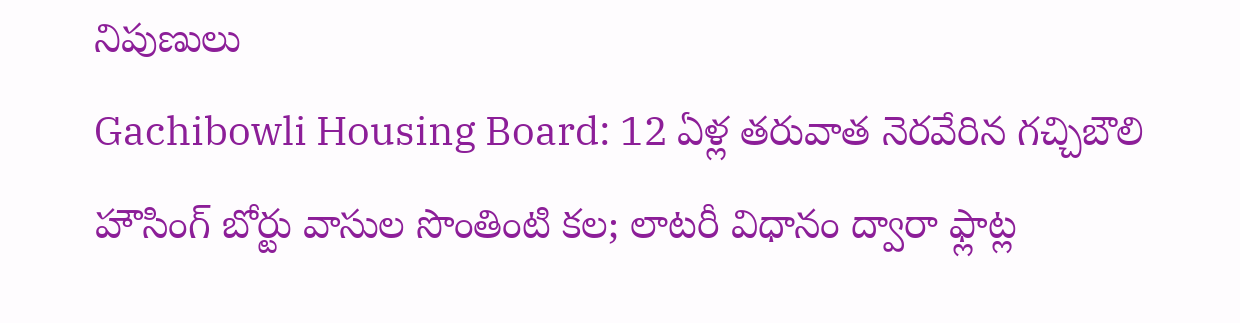నిపుణులు
Gachibowli Housing Board: 12 ఏళ్ల తరువాత నెరవేరిన గచ్చిబౌలి హౌసింగ్ బోర్టు వాసుల సొంతింటి కల; లాటరీ విధానం ద్వారా ఫ్లాట్ల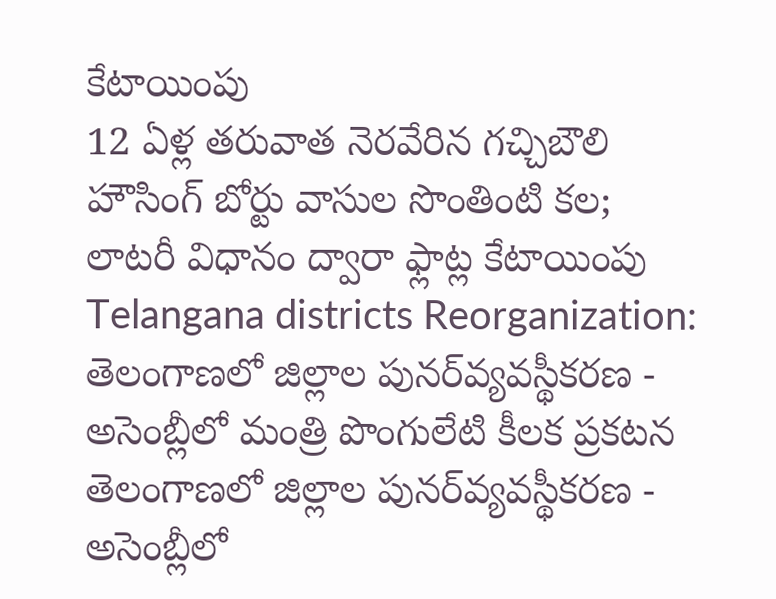కేటాయింపు
12 ఏళ్ల తరువాత నెరవేరిన గచ్చిబౌలి హౌసింగ్ బోర్టు వాసుల సొంతింటి కల; లాటరీ విధానం ద్వారా ఫ్లాట్ల కేటాయింపు
Telangana districts Reorganization: తెలంగాణలో జిల్లాల పునర్‌వ్యవస్థీకరణ - అసెంబ్లీలో మంత్రి పొంగులేటి కీలక ప్రకటన
తెలంగాణలో జిల్లాల పునర్‌వ్యవస్థీకరణ - అసెంబ్లీలో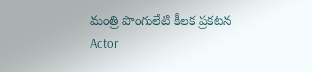మంత్రి పొంగులేటి కీలక ప్రకటన
Actor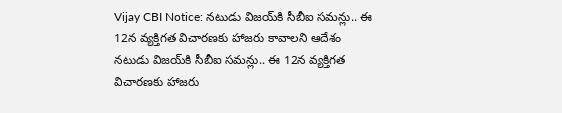Vijay CBI Notice: నటుడు విజయ్‌కి సీబీఐ సమన్లు.. ఈ 12న వ్యక్తిగత విచారణకు హాజరు కావాలని ఆదేశం
నటుడు విజయ్‌కి సీబీఐ సమన్లు.. ఈ 12న వ్యక్తిగత విచారణకు హాజరు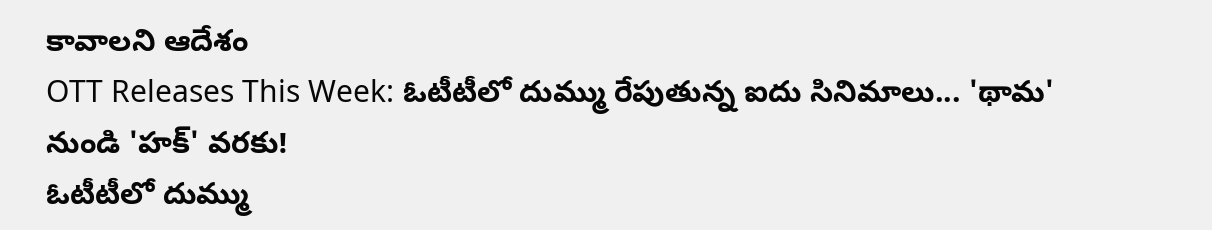కావాలని ఆదేశం
OTT Releases This Week: ఓటీటీలో దుమ్ము రేపుతున్న ఐదు సినిమాలు... 'థామ' నుండి 'హక్' వరకు!
ఓటీటీలో దుమ్ము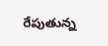రేపుతున్న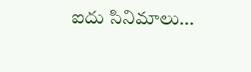ఐదు సినిమాలు...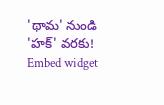'థామ' నుండి 'హక్' వరకు!
Embed widget